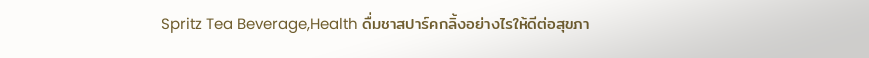Spritz Tea Beverage,Health ดื่มชาสปาร์คกลิ้งอย่างไรให้ดีต่อสุขภา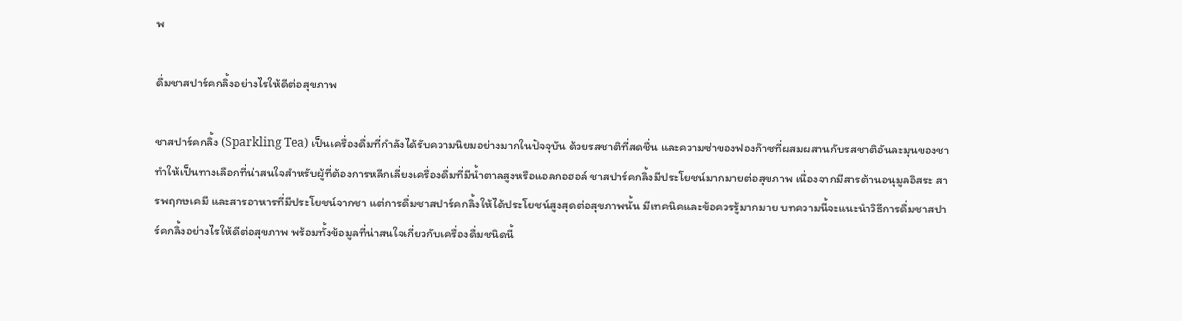พ

ดื่มชาสปาร์คกลิ้งอย่างไรให้ดีต่อสุขภาพ

ชาสปาร์คกลิ้ง (Sparkling Tea) เป็นเครื่องดื่มที่กำลังได้รับความนิยมอย่างมากในปัจจุบัน ด้วยรสชาติที่สดชื่น และความซ่าของฟองก๊าซที่ผสมผสานกับรสชาติอันละมุนของชา ทำให้เป็นทางเลือกที่น่าสนใจสำหรับผู้ที่ต้องการหลีกเลี่ยงเครื่องดื่มที่มีน้ำตาลสูงหรือแอลกอฮอล์ ชาสปาร์คกลิ้งมีประโยชน์มากมายต่อสุขภาพ เนื่องจากมีสารต้านอนุมูลอิสระ สารพฤกษเคมี และสารอาหารที่มีประโยชน์จากชา แต่การดื่มชาสปาร์คกลิ้งให้ได้ประโยชน์สูงสุดต่อสุขภาพนั้น มีเทคนิคและข้อควรรู้มากมาย บทความนี้จะแนะนำวิธีการดื่มชาสปาร์คกลิ้งอย่างไรให้ดีต่อสุขภาพ พร้อมทั้งข้อมูลที่น่าสนใจเกี่ยวกับเครื่องดื่มชนิดนี้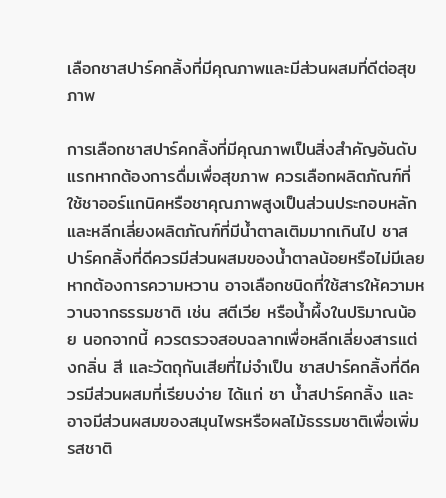เลือกชาสปาร์คกลิ้งที่มีคุณภาพและมีส่วนผสมที่ดีต่อสุขภาพ

การเลือกชาสปาร์คกลิ้งที่มีคุณภาพเป็นสิ่งสำคัญอันดับแรกหากต้องการดื่มเพื่อสุขภาพ ควรเลือกผลิตภัณฑ์ที่ใช้ชาออร์แกนิคหรือชาคุณภาพสูงเป็นส่วนประกอบหลัก และหลีกเลี่ยงผลิตภัณฑ์ที่มีน้ำตาลเติมมากเกินไป ชาสปาร์คกลิ้งที่ดีควรมีส่วนผสมของน้ำตาลน้อยหรือไม่มีเลย หากต้องการความหวาน อาจเลือกชนิดที่ใช้สารให้ความหวานจากธรรมชาติ เช่น สตีเวีย หรือน้ำผึ้งในปริมาณน้อย นอกจากนี้ ควรตรวจสอบฉลากเพื่อหลีกเลี่ยงสารแต่งกลิ่น สี และวัตถุกันเสียที่ไม่จำเป็น ชาสปาร์คกลิ้งที่ดีควรมีส่วนผสมที่เรียบง่าย ได้แก่ ชา น้ำสปาร์คกลิ้ง และอาจมีส่วนผสมของสมุนไพรหรือผลไม้ธรรมชาติเพื่อเพิ่มรสชาติ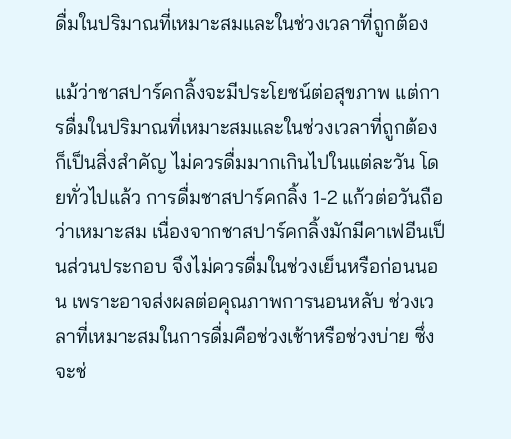ดื่มในปริมาณที่เหมาะสมและในช่วงเวลาที่ถูกต้อง

แม้ว่าชาสปาร์คกลิ้งจะมีประโยชน์ต่อสุขภาพ แต่การดื่มในปริมาณที่เหมาะสมและในช่วงเวลาที่ถูกต้องก็เป็นสิ่งสำคัญ ไม่ควรดื่มมากเกินไปในแต่ละวัน โดยทั่วไปแล้ว การดื่มชาสปาร์คกลิ้ง 1-2 แก้วต่อวันถือว่าเหมาะสม เนื่องจากชาสปาร์คกลิ้งมักมีคาเฟอีนเป็นส่วนประกอบ จึงไม่ควรดื่มในช่วงเย็นหรือก่อนนอน เพราะอาจส่งผลต่อคุณภาพการนอนหลับ ช่วงเวลาที่เหมาะสมในการดื่มคือช่วงเช้าหรือช่วงบ่าย ซึ่งจะช่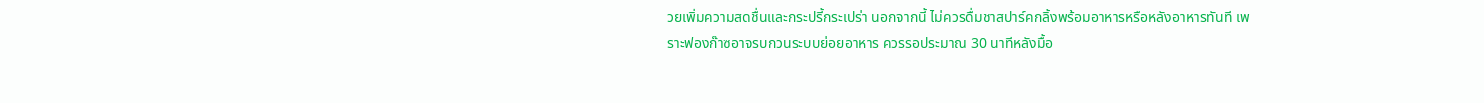วยเพิ่มความสดชื่นและกระปรี้กระเปร่า นอกจากนี้ ไม่ควรดื่มชาสปาร์คกลิ้งพร้อมอาหารหรือหลังอาหารทันที เพราะฟองก๊าซอาจรบกวนระบบย่อยอาหาร ควรรอประมาณ 30 นาทีหลังมื้อ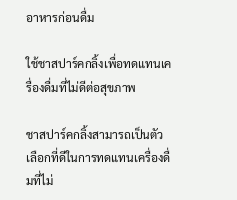อาหารก่อนดื่ม

ใช้ชาสปาร์คกลิ้งเพื่อทดแทนเครื่องดื่มที่ไม่ดีต่อสุขภาพ

ชาสปาร์คกลิ้งสามารถเป็นตัวเลือกที่ดีในการทดแทนเครื่องดื่มที่ไม่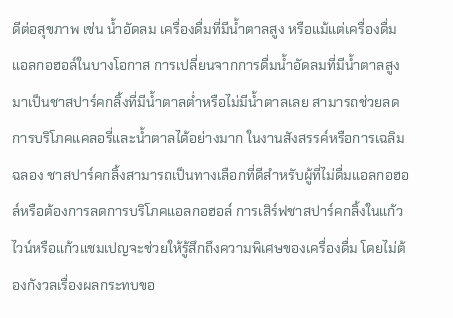ดีต่อสุขภาพ เช่น น้ำอัดลม เครื่องดื่มที่มีน้ำตาลสูง หรือแม้แต่เครื่องดื่มแอลกอฮอล์ในบางโอกาส การเปลี่ยนจากการดื่มน้ำอัดลมที่มีน้ำตาลสูงมาเป็นชาสปาร์คกลิ้งที่มีน้ำตาลต่ำหรือไม่มีน้ำตาลเลย สามารถช่วยลดการบริโภคแคลอรี่และน้ำตาลได้อย่างมาก ในงานสังสรรค์หรือการเฉลิมฉลอง ชาสปาร์คกลิ้งสามารถเป็นทางเลือกที่ดีสำหรับผู้ที่ไม่ดื่มแอลกอฮอล์หรือต้องการลดการบริโภคแอลกอฮอล์ การเสิร์ฟชาสปาร์คกลิ้งในแก้วไวน์หรือแก้วแชมเปญจะช่วยให้รู้สึกถึงความพิเศษของเครื่องดื่ม โดยไม่ต้องกังวลเรื่องผลกระทบขอ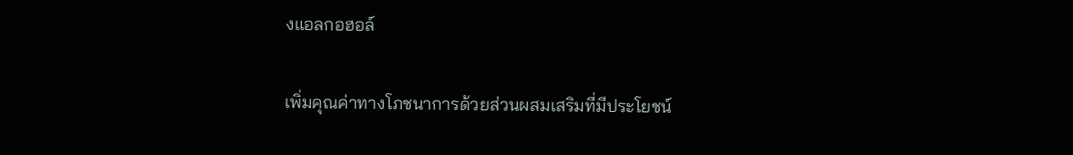งแอลกอฮอล์

เพิ่มคุณค่าทางโภชนาการด้วยส่วนผสมเสริมที่มีประโยชน์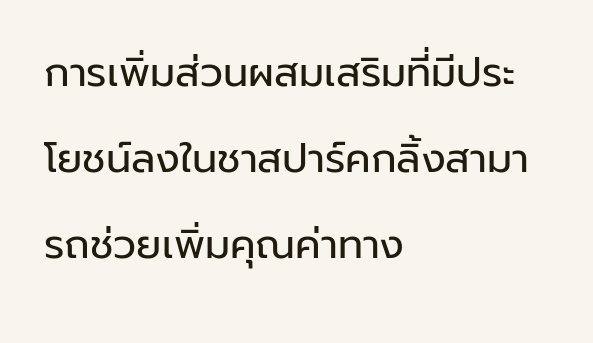การเพิ่มส่วนผสมเสริมที่มีประโยชน์ลงในชาสปาร์คกลิ้งสามารถช่วยเพิ่มคุณค่าทาง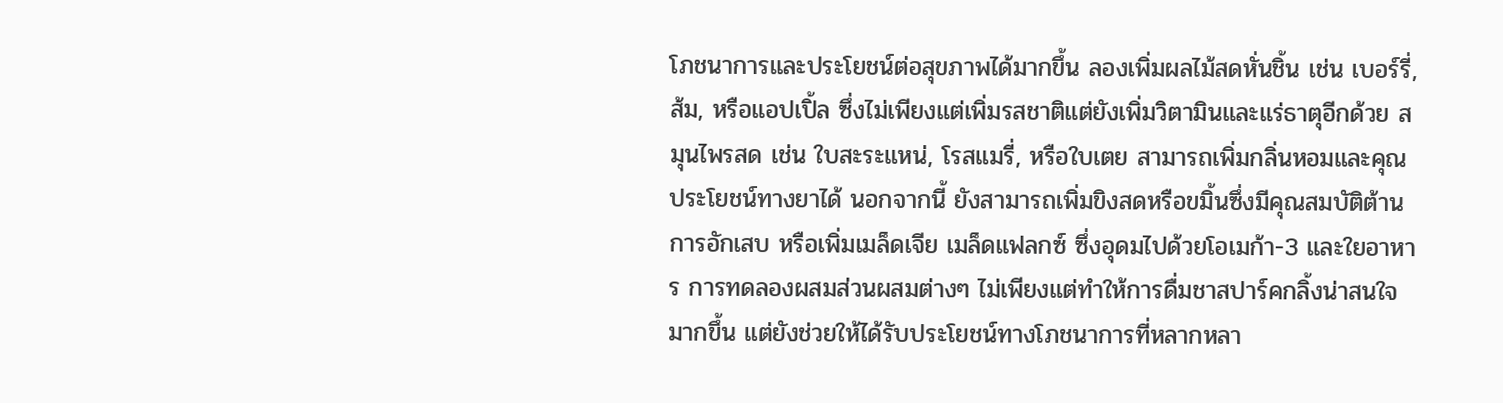โภชนาการและประโยชน์ต่อสุขภาพได้มากขึ้น ลองเพิ่มผลไม้สดหั่นชิ้น เช่น เบอร์รี่, ส้ม, หรือแอปเปิ้ล ซึ่งไม่เพียงแต่เพิ่มรสชาติแต่ยังเพิ่มวิตามินและแร่ธาตุอีกด้วย สมุนไพรสด เช่น ใบสะระแหน่, โรสแมรี่, หรือใบเตย สามารถเพิ่มกลิ่นหอมและคุณประโยชน์ทางยาได้ นอกจากนี้ ยังสามารถเพิ่มขิงสดหรือขมิ้นซึ่งมีคุณสมบัติต้านการอักเสบ หรือเพิ่มเมล็ดเจีย เมล็ดแฟลกซ์ ซึ่งอุดมไปด้วยโอเมก้า-3 และใยอาหาร การทดลองผสมส่วนผสมต่างๆ ไม่เพียงแต่ทำให้การดื่มชาสปาร์คกลิ้งน่าสนใจมากขึ้น แต่ยังช่วยให้ได้รับประโยชน์ทางโภชนาการที่หลากหลา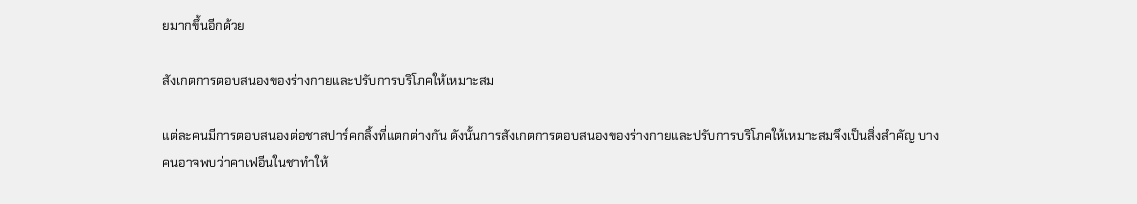ยมากขึ้นอีกด้วย

สังเกตการตอบสนองของร่างกายและปรับการบริโภคให้เหมาะสม

แต่ละคนมีการตอบสนองต่อชาสปาร์คกลิ้งที่แตกต่างกัน ดังนั้นการสังเกตการตอบสนองของร่างกายและปรับการบริโภคให้เหมาะสมจึงเป็นสิ่งสำคัญ บางคนอาจพบว่าคาเฟอีนในชาทำให้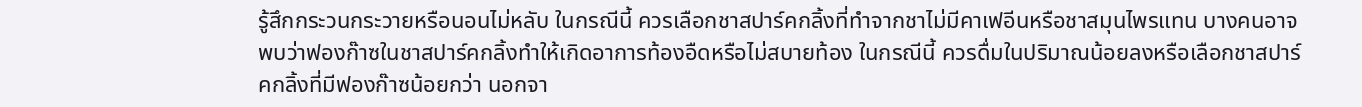รู้สึกกระวนกระวายหรือนอนไม่หลับ ในกรณีนี้ ควรเลือกชาสปาร์คกลิ้งที่ทำจากชาไม่มีคาเฟอีนหรือชาสมุนไพรแทน บางคนอาจพบว่าฟองก๊าซในชาสปาร์คกลิ้งทำให้เกิดอาการท้องอืดหรือไม่สบายท้อง ในกรณีนี้ ควรดื่มในปริมาณน้อยลงหรือเลือกชาสปาร์คกลิ้งที่มีฟองก๊าซน้อยกว่า นอกจา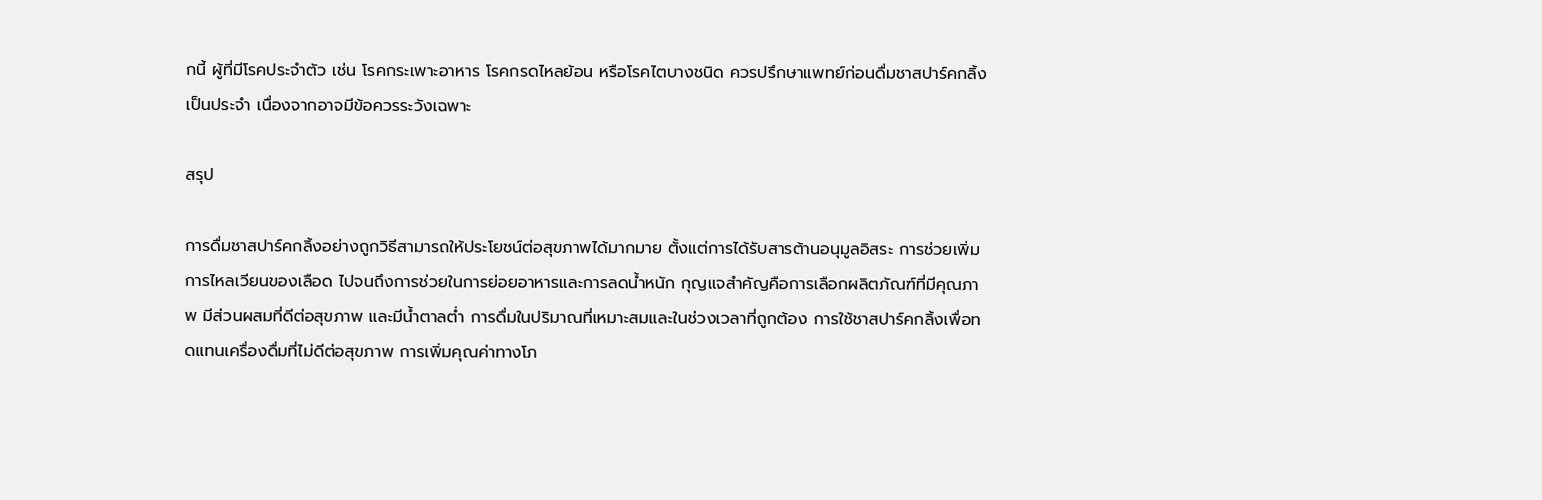กนี้ ผู้ที่มีโรคประจำตัว เช่น โรคกระเพาะอาหาร โรคกรดไหลย้อน หรือโรคไตบางชนิด ควรปรึกษาแพทย์ก่อนดื่มชาสปาร์คกลิ้งเป็นประจำ เนื่องจากอาจมีข้อควรระวังเฉพาะ

สรุป

การดื่มชาสปาร์คกลิ้งอย่างถูกวิธีสามารถให้ประโยชน์ต่อสุขภาพได้มากมาย ตั้งแต่การได้รับสารต้านอนุมูลอิสระ การช่วยเพิ่มการไหลเวียนของเลือด ไปจนถึงการช่วยในการย่อยอาหารและการลดน้ำหนัก กุญแจสำคัญคือการเลือกผลิตภัณฑ์ที่มีคุณภาพ มีส่วนผสมที่ดีต่อสุขภาพ และมีน้ำตาลต่ำ การดื่มในปริมาณที่เหมาะสมและในช่วงเวลาที่ถูกต้อง การใช้ชาสปาร์คกลิ้งเพื่อทดแทนเครื่องดื่มที่ไม่ดีต่อสุขภาพ การเพิ่มคุณค่าทางโภ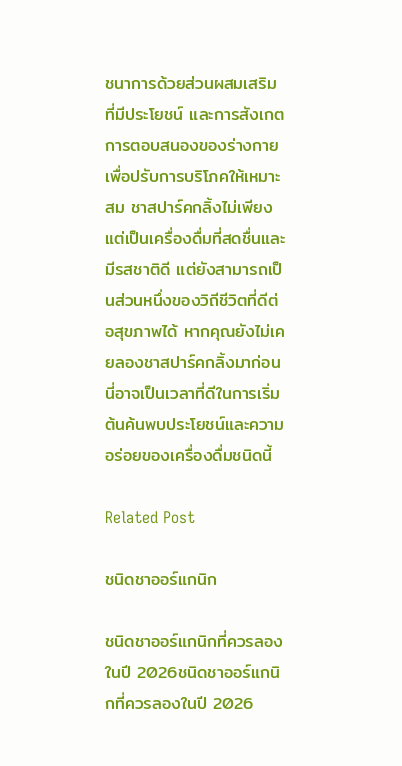ชนาการด้วยส่วนผสมเสริมที่มีประโยชน์ และการสังเกตการตอบสนองของร่างกายเพื่อปรับการบริโภคให้เหมาะสม ชาสปาร์คกลิ้งไม่เพียงแต่เป็นเครื่องดื่มที่สดชื่นและมีรสชาติดี แต่ยังสามารถเป็นส่วนหนึ่งของวิถีชีวิตที่ดีต่อสุขภาพได้ หากคุณยังไม่เคยลองชาสปาร์คกลิ้งมาก่อน นี่อาจเป็นเวลาที่ดีในการเริ่มต้นค้นพบประโยชน์และความอร่อยของเครื่องดื่มชนิดนี้

Related Post

ชนิดชาออร์แกนิก

ชนิดชาออร์แกนิกที่ควรลองในปี 2026ชนิดชาออร์แกนิกที่ควรลองในปี 2026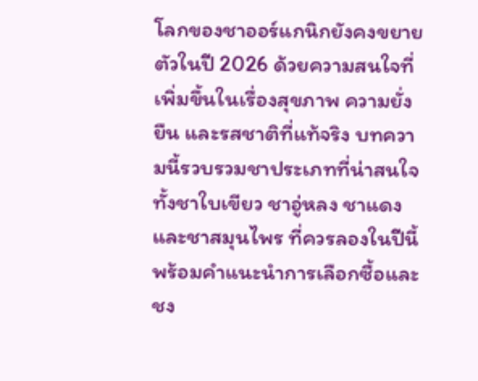โลกของชาออร์แกนิกยังคงขยายตัวในปี 2026 ด้วยความสนใจที่เพิ่มขึ้นในเรื่องสุขภาพ ความยั่งยืน และรสชาติที่แท้จริง บทความนี้รวบรวมชาประเภทที่น่าสนใจ ทั้งชาใบเขียว ชาอู่หลง ชาแดง และชาสมุนไพร ที่ควรลองในปีนี้ พร้อมคำแนะนำการเลือกซื้อและชง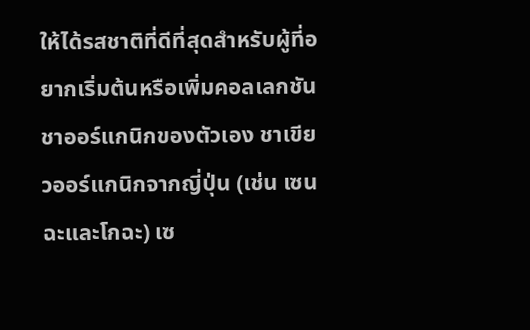ให้ได้รสชาติที่ดีที่สุดสำหรับผู้ที่อยากเริ่มต้นหรือเพิ่มคอลเลกชันชาออร์แกนิกของตัวเอง ชาเขียวออร์แกนิกจากญี่ปุ่น (เช่น เซนฉะและโกฉะ) เซ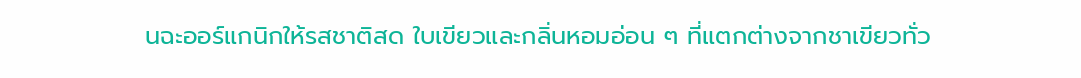นฉะออร์แกนิกให้รสชาติสด ใบเขียวและกลิ่นหอมอ่อน ๆ ที่แตกต่างจากชาเขียวทั่ว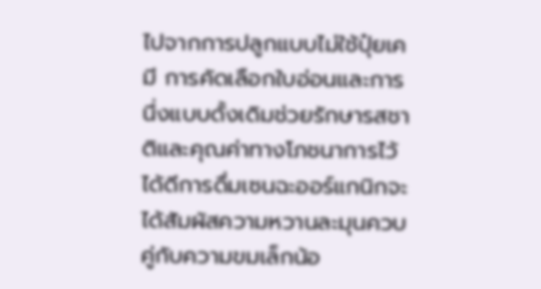ไปจากการปลูกแบบไม่ใช้ปุ๋ยเคมี การคัดเลือกใบอ่อนและการนึ่งแบบดั้งเดิมช่วยรักษารสชาติและคุณค่าทางโภชนาการไว้ได้ดีการดื่มเซนฉะออร์แกนิกจะได้สัมผัสความหวานละมุนควบคู่กับความขมเล็กน้อ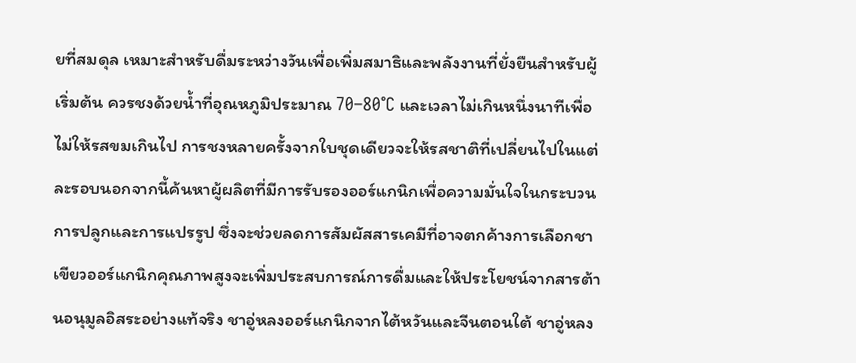ยที่สมดุล เหมาะสำหรับดื่มระหว่างวันเพื่อเพิ่มสมาธิและพลังงานที่ยั่งยืนสำหรับผู้เริ่มต้น ควรชงด้วยน้ำที่อุณหภูมิประมาณ 70–80°C และเวลาไม่เกินหนึ่งนาทีเพื่อไม่ให้รสขมเกินไป การชงหลายครั้งจากใบชุดเดียวจะให้รสชาติที่เปลี่ยนไปในแต่ละรอบนอกจากนี้ค้นหาผู้ผลิตที่มีการรับรองออร์แกนิกเพื่อความมั่นใจในกระบวนการปลูกและการแปรรูป ซึ่งจะช่วยลดการสัมผัสสารเคมีที่อาจตกค้างการเลือกชาเขียวออร์แกนิกคุณภาพสูงจะเพิ่มประสบการณ์การดื่มและให้ประโยชน์จากสารต้านอนุมูลอิสระอย่างแท้จริง ชาอู่หลงออร์แกนิกจากไต้หวันและจีนตอนใต้ ชาอู่หลง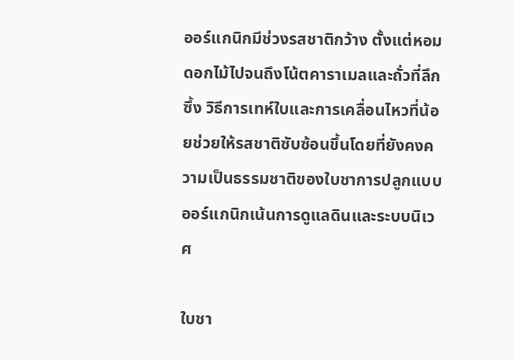ออร์แกนิกมีช่วงรสชาติกว้าง ตั้งแต่หอมดอกไม้ไปจนถึงโน้ตคาราเมลและถั่วที่ลึกซึ้ง วิธีการเทห์ใบและการเคลื่อนไหวที่น้อยช่วยให้รสชาติซับซ้อนขึ้นโดยที่ยังคงความเป็นธรรมชาติของใบชาการปลูกแบบออร์แกนิกเน้นการดูแลดินและระบบนิเวศ

ใบชา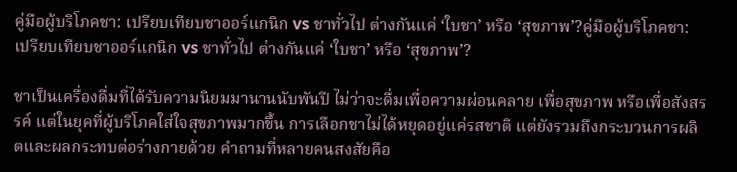คู่มือผู้บริโภคชา: เปรียบเทียบชาออร์แกนิก vs ชาทั่วไป ต่างกันแค่ ‘ใบชา’ หรือ ‘สุขภาพ’?คู่มือผู้บริโภคชา: เปรียบเทียบชาออร์แกนิก vs ชาทั่วไป ต่างกันแค่ ‘ใบชา’ หรือ ‘สุขภาพ’?

ชาเป็นเครื่องดื่มที่ได้รับความนิยมมานานนับพันปี ไม่ว่าจะดื่มเพื่อความผ่อนคลาย เพื่อสุขภาพ หรือเพื่อสังสรรค์ แต่ในยุคที่ผู้บริโภคใส่ใจสุขภาพมากขึ้น การเลือกชาไม่ได้หยุดอยู่แค่รสชาติ แต่ยังรวมถึงกระบวนการผลิตและผลกระทบต่อร่างกายด้วย คำถามที่หลายคนสงสัยคือ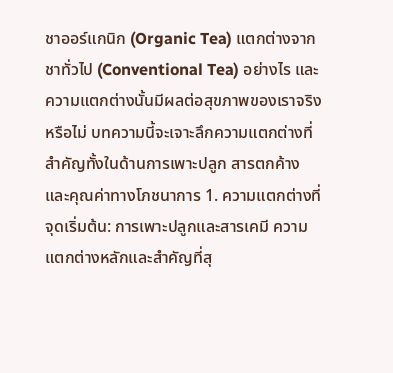ชาออร์แกนิก (Organic Tea) แตกต่างจาก ชาทั่วไป (Conventional Tea) อย่างไร และความแตกต่างนั้นมีผลต่อสุขภาพของเราจริงหรือไม่ บทความนี้จะเจาะลึกความแตกต่างที่สำคัญทั้งในด้านการเพาะปลูก สารตกค้าง และคุณค่าทางโภชนาการ 1. ความแตกต่างที่จุดเริ่มต้น: การเพาะปลูกและสารเคมี ความแตกต่างหลักและสำคัญที่สุ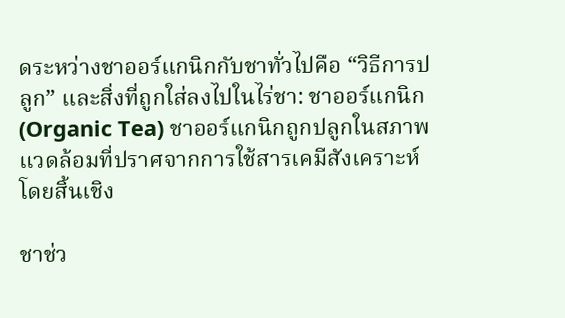ดระหว่างชาออร์แกนิกกับชาทั่วไปคือ “วิธีการปลูก” และสิ่งที่ถูกใส่ลงไปในไร่ชา: ชาออร์แกนิก (Organic Tea) ชาออร์แกนิกถูกปลูกในสภาพแวดล้อมที่ปราศจากการใช้สารเคมีสังเคราะห์โดยสิ้นเชิง

ชาช่ว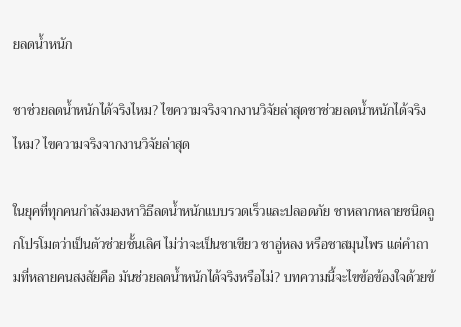ยลดน้ำหนัก

ชาช่วยลดน้ำหนักได้จริงไหม? ไขความจริงจากงานวิจัยล่าสุดชาช่วยลดน้ำหนักได้จริงไหม? ไขความจริงจากงานวิจัยล่าสุด

ในยุคที่ทุกคนกำลังมองหาวิธีลดน้ำหนักแบบรวดเร็วและปลอดภัย ชาหลากหลายชนิดถูกโปรโมตว่าเป็นตัวช่วยชั้นเลิศ ไม่ว่าจะเป็นชาเขียว ชาอู่หลง หรือชาสมุนไพร แต่คำถามที่หลายคนสงสัยคือ มันช่วยลดน้ำหนักได้จริงหรือไม่? บทความนี้จะไขข้อข้องใจด้วยข้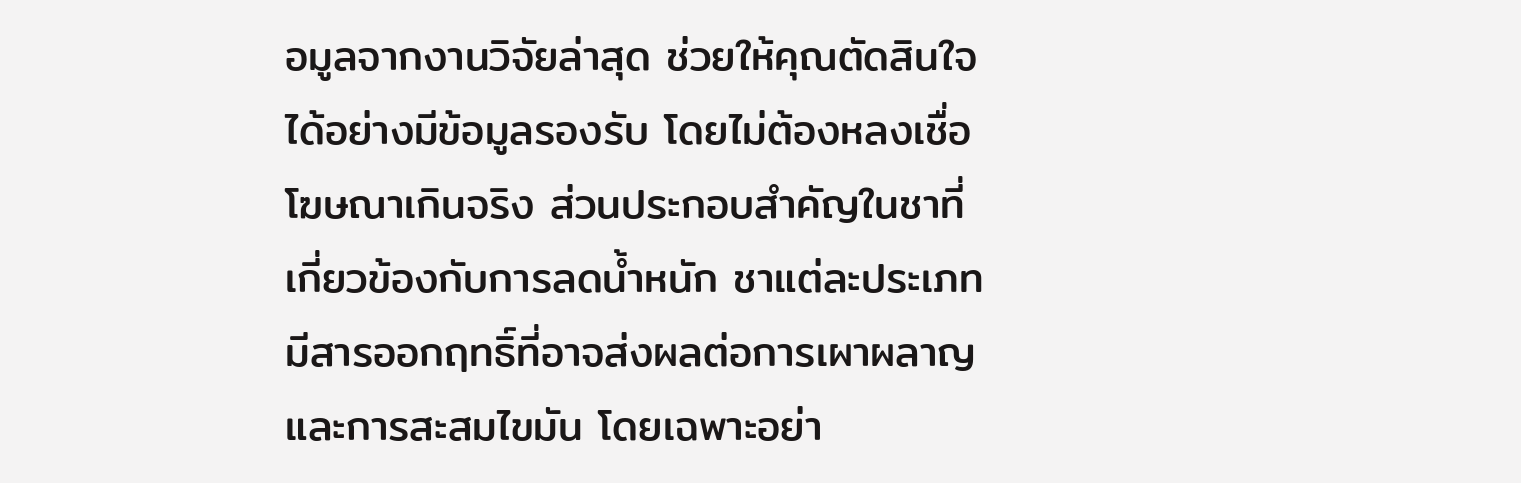อมูลจากงานวิจัยล่าสุด ช่วยให้คุณตัดสินใจได้อย่างมีข้อมูลรองรับ โดยไม่ต้องหลงเชื่อโฆษณาเกินจริง ส่วนประกอบสำคัญในชาที่เกี่ยวข้องกับการลดน้ำหนัก ชาแต่ละประเภทมีสารออกฤทธิ์ที่อาจส่งผลต่อการเผาผลาญและการสะสมไขมัน โดยเฉพาะอย่า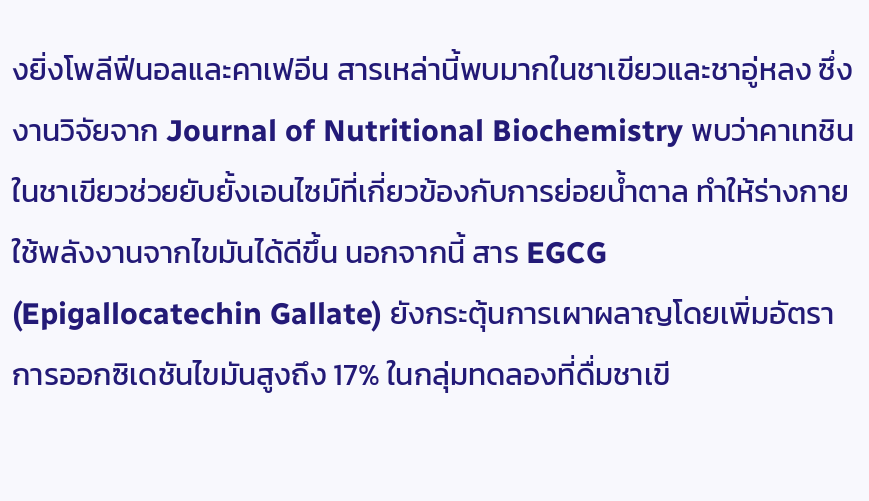งยิ่งโพลีฟีนอลและคาเฟอีน สารเหล่านี้พบมากในชาเขียวและชาอู่หลง ซึ่งงานวิจัยจาก Journal of Nutritional Biochemistry พบว่าคาเทชินในชาเขียวช่วยยับยั้งเอนไซม์ที่เกี่ยวข้องกับการย่อยน้ำตาล ทำให้ร่างกายใช้พลังงานจากไขมันได้ดีขึ้น นอกจากนี้ สาร EGCG (Epigallocatechin Gallate) ยังกระตุ้นการเผาผลาญโดยเพิ่มอัตราการออกซิเดชันไขมันสูงถึง 17% ในกลุ่มทดลองที่ดื่มชาเขี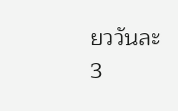ยววันละ 3